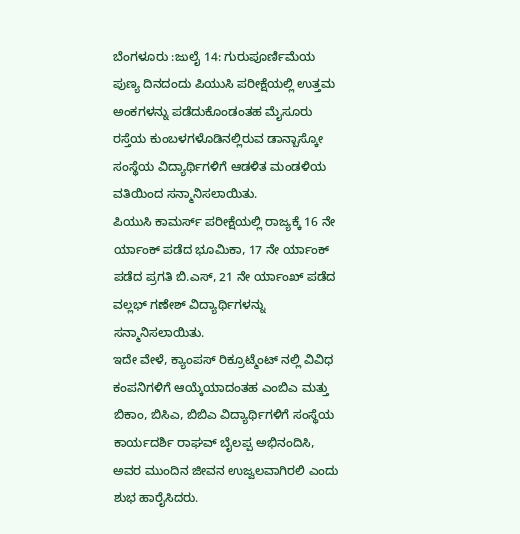ಬೆಂಗಳೂರು :ಜುಲೈ 14: ಗುರುಪೂರ್ಣಿಮೆಯ ಪುಣ್ಯ ದಿನದಂದು ಪಿಯುಸಿ ಪರೀಕ್ಷೆಯಲ್ಲಿ ಉತ್ತಮ ಅಂಕಗಳನ್ನು ಪಡೆದುಕೊಂಡಂತಹ ಮೈಸೂರು ರಸ್ತೆಯ ಕುಂಬಳಗಳೊಡಿನಲ್ಲಿರುವ ಡಾನ್ಬಾಸ್ಕೋ ಸಂಸ್ಥೆಯ ವಿದ್ಯಾರ್ಥಿಗಳಿಗೆ ಆಡಳಿತ ಮಂಡಳಿಯ ವತಿಯಿಂದ ಸನ್ಮಾನಿಸಲಾಯಿತು.
ಪಿಯುಸಿ ಕಾಮರ್ಸ್ ಪರೀಕ್ಷೆಯಲ್ಲಿ ರಾಜ್ಯಕ್ಕೆ 16 ನೇ ರ್ಯಾಂಕ್ ಪಡೆದ ಭೂಮಿಕಾ, 17 ನೇ ರ್ಯಾಂಕ್ ಪಡೆದ ಪ್ರಗತಿ ಬಿ.ಎಸ್, 21 ನೇ ರ್ಯಾಂಖ್ ಪಡೆದ ವಲ್ಲಭ್ ಗಣೇಶ್ ವಿದ್ಯಾರ್ಥಿಗಳನ್ನು ಸನ್ಮಾನಿಸಲಾಯಿತು.
ಇದೇ ವೇಳೆ, ಕ್ಯಾಂಪಸ್ ರಿಕ್ರೂಟ್ಮೆಂಟ್ ನಲ್ಲಿ ವಿವಿಧ ಕಂಪನಿಗಳಿಗೆ ಆಯ್ಕೆಯಾದಂತಹ ಎಂಬಿಎ ಮತ್ತು ಬಿಕಾಂ, ಬಿಸಿಎ, ಬಿಬಿಎ ವಿದ್ಯಾರ್ಥಿಗಳಿಗೆ ಸಂಸ್ಥೆಯ ಕಾರ್ಯದರ್ಶಿ ರಾಘವ್ ಬೈಲಪ್ಪ ಅಭಿನಂದಿಸಿ, ಅವರ ಮುಂದಿನ ಜೀವನ ಉಜ್ವಲವಾಗಿರಲಿ ಎಂದು ಶುಭ ಹಾರೈಸಿದರು.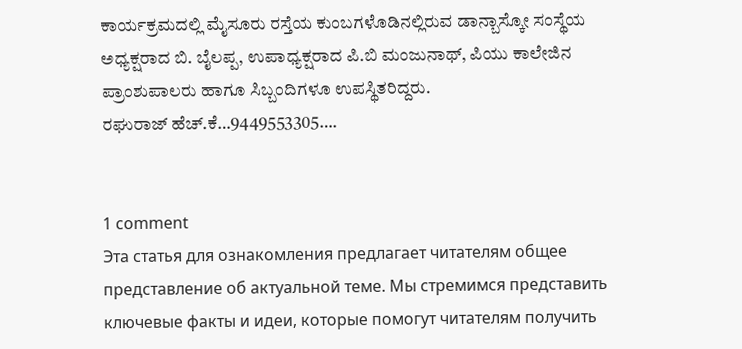ಕಾರ್ಯಕ್ರಮದಲ್ಲಿ ಮೈಸೂರು ರಸ್ತೆಯ ಕುಂಬಗಳೊಡಿನಲ್ಲಿರುವ ಡಾನ್ಬಾಸ್ಕೋ ಸಂಸ್ಥೆಯ ಅಧ್ಯಕ್ಷರಾದ ಬಿ. ಬೈಲಪ್ಪ, ಉಪಾಧ್ಯಕ್ಷರಾದ ಪಿ.ಬಿ ಮಂಜುನಾಥ್, ಪಿಯು ಕಾಲೇಜಿನ ಪ್ರಾಂಶುಪಾಲರು ಹಾಗೂ ಸಿಬ್ಬಂದಿಗಳೂ ಉಪಸ್ಥಿತರಿದ್ದರು.
ರಘುರಾಜ್ ಹೆಚ್.ಕೆ…9449553305….


1 comment
Эта статья для ознакомления предлагает читателям общее представление об актуальной теме. Мы стремимся представить ключевые факты и идеи, которые помогут читателям получить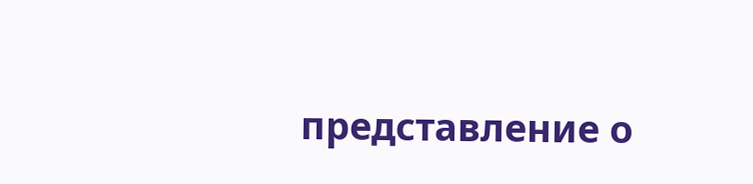представление о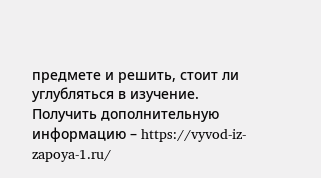предмете и решить, стоит ли углубляться в изучение.
Получить дополнительную информацию – https://vyvod-iz-zapoya-1.ru/